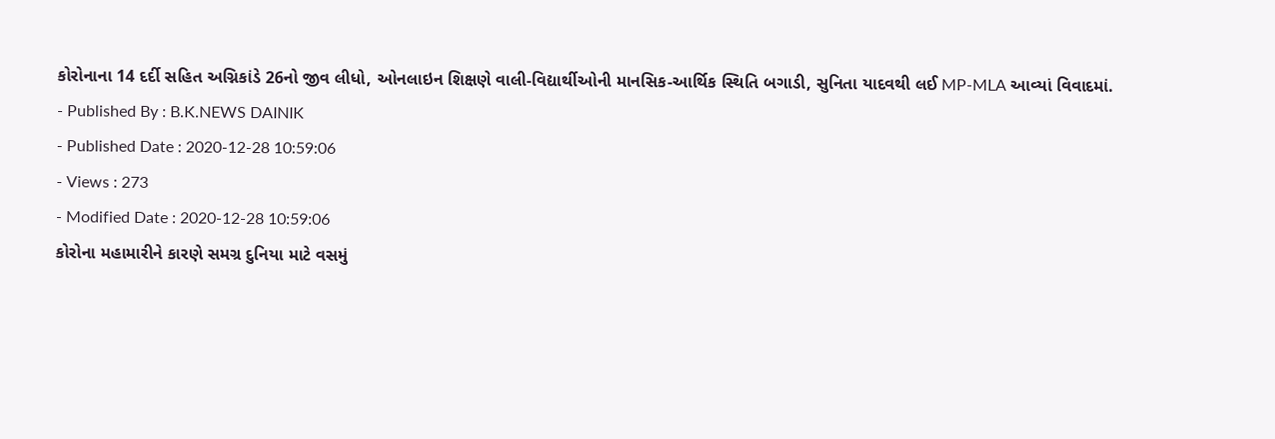કોરોનાના 14 દર્દી સહિત અગ્નિકાંડે 26નો જીવ લીધો, ઓનલાઇન શિક્ષણે વાલી-વિદ્યાર્થીઓની માનસિક-આર્થિક સ્થિતિ બગાડી, સુનિતા યાદવથી લઈ MP-MLA આવ્યાં વિવાદમાં.
- Published By : B.K.NEWS DAINIK
- Published Date : 2020-12-28 10:59:06
- Views : 273
- Modified Date : 2020-12-28 10:59:06
કોરોના મહામારીને કારણે સમગ્ર દુનિયા માટે વસમું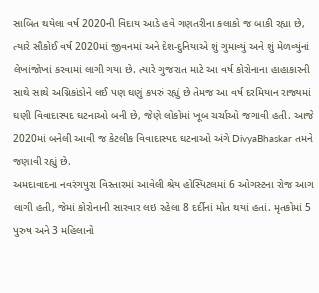સાબિત થયેલા વર્ષ 2020ની વિદાય આડે હવે ગણતરીના કલાકો જ બાકી રહ્યા છે, ત્યારે સૌકોઈ વર્ષ 2020માં જીવનમાં અને દેશ-દુનિયાએ શું ગુમાવ્યું અને શું મેળવ્યુંનાં લેખાંજોખાં કરવામાં લાગી ગયા છે. ત્યારે ગુજરાત માટે આ વર્ષ કોરોનાના હાહાકારની સાથે સાથે અગ્નિકાંડોને લઈ પણ ઘણું કપરું રહ્યું છે તેમજ આ વર્ષ દરમિયાન રાજ્યમાં ઘણી વિવાદાસ્પદ ઘટનાઓ બની છે, જેણે લોકોમાં ખૂબ ચર્ચાઓ જગાવી હતી. આજે 2020માં બનેલી આવી જ કેટલીક વિવાદાસ્પદ ઘટનાઓ અંગે DivyaBhaskar તમને જણાવી રહ્યું છે.
અમદાવાદના નવરંગપુરા વિસ્તારમાં આવેલી શ્રેય હોસ્પિટલમાં 6 ઓગસ્ટના રોજ આગ લાગી હતી, જેમાં કોરોનાની સારવાર લઇ રહેલા 8 દર્દીનાં મોત થયાં હતાં. મૃતકોમાં 5 પુરુષ અને 3 મહિલાનો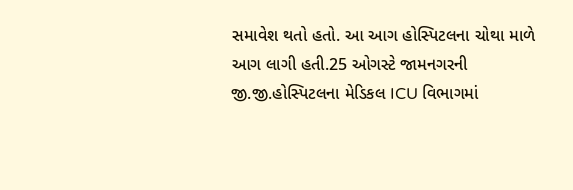સમાવેશ થતો હતો. આ આગ હોસ્પિટલના ચોથા માળે આગ લાગી હતી.25 ઓગસ્ટે જામનગરની જી.જી.હોસ્પિટલના મેડિકલ ICU વિભાગમાં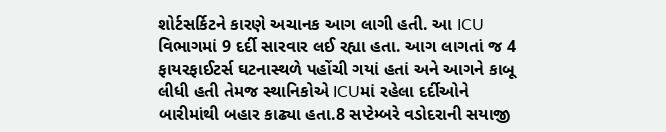શોર્ટસર્કિટને કારણે અચાનક આગ લાગી હતી. આ ICU વિભાગમાં 9 દર્દી સારવાર લઈ રહ્યા હતા. આગ લાગતાં જ 4 ફાયરફાઈટર્સ ઘટનાસ્થળે પહોંચી ગયાં હતાં અને આગને કાબૂ લીધી હતી તેમજ સ્થાનિકોએ ICUમાં રહેલા દર્દીઓને બારીમાંથી બહાર કાઢ્યા હતા.8 સપ્ટેમ્બરે વડોદરાની સયાજી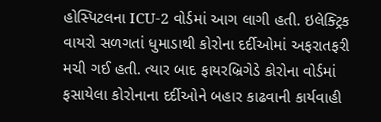હોસ્પિટલના ICU-2 વોર્ડમાં આગ લાગી હતી. ઇલેક્ટ્રિક વાયરો સળગતાં ધુમાડાથી કોરોના દર્દીઓમાં અફરાતફરી મચી ગઈ હતી. ત્યાર બાદ ફાયરબ્રિગેડે કોરોના વોર્ડમાં ફસાયેલા કોરોનાના દર્દીઓને બહાર કાઢવાની કાર્યવાહી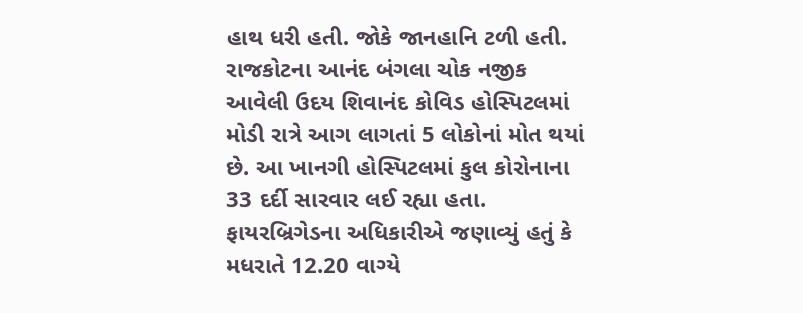હાથ ધરી હતી. જોકે જાનહાનિ ટળી હતી.
રાજકોટના આનંદ બંગલા ચોક નજીક આવેલી ઉદય શિવાનંદ કોવિડ હોસ્પિટલમાં મોડી રાત્રે આગ લાગતાં 5 લોકોનાં મોત થયાં છે. આ ખાનગી હોસ્પિટલમાં કુલ કોરોનાના 33 દર્દી સારવાર લઈ રહ્યા હતા. ફાયરબ્રિગેડના અધિકારીએ જણાવ્યું હતું કે મધરાતે 12.20 વાગ્યે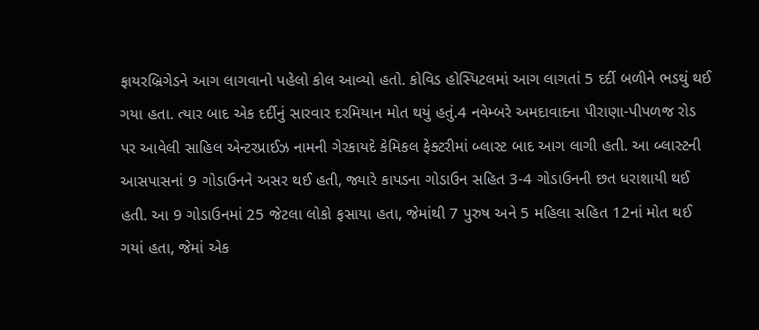ફાયરબ્રિગેડને આગ લાગવાનો પહેલો કોલ આવ્યો હતો. કોવિડ હોસ્પિટલમાં આગ લાગતાં 5 દર્દી બળીને ભડથું થઈ ગયા હતા. ત્યાર બાદ એક દર્દીનું સારવાર દરમિયાન મોત થયું હતું.4 નવેમ્બરે અમદાવાદના પીરાણા-પીપળજ રોડ પર આવેલી સાહિલ એન્ટરપ્રાઈઝ નામની ગેરકાયદે કેમિકલ ફેક્ટરીમાં બ્લાસ્ટ બાદ આગ લાગી હતી. આ બ્લાસ્ટની આસપાસનાં 9 ગોડાઉનને અસર થઈ હતી, જ્યારે કાપડના ગોડાઉન સહિત 3-4 ગોડાઉનની છત ધરાશાયી થઈ હતી. આ 9 ગોડાઉનમાં 25 જેટલા લોકો ફસાયા હતા, જેમાંથી 7 પુરુષ અને 5 મહિલા સહિત 12નાં મોત થઈ ગયાં હતા, જેમાં એક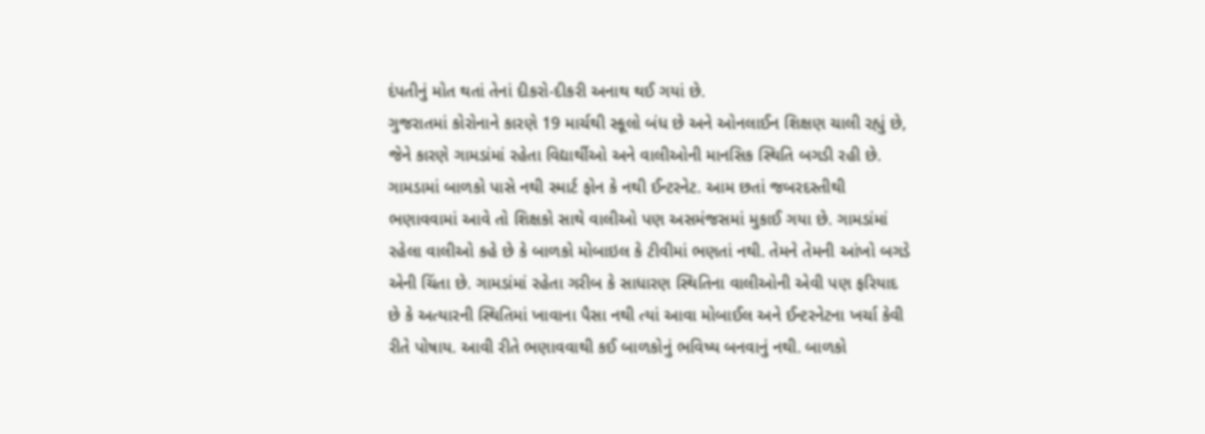દંપતીનું મોત થતાં તેનાં દીકરો-દીકરી અનાથ થઈ ગયાં છે.
ગુજરાતમાં કોરોનાને કારણે 19 માર્ચથી સ્કૂલો બંધ છે અને ઓનલાઈન શિક્ષણ ચાલી રહ્યું છે, જેને કારણે ગામડાંમાં રહેતા વિદ્યાર્થીઓ અને વાલીઓની માનસિક સ્થિતિ બગડી રહી છે. ગામડામાં બાળકો પાસે નથી સ્માર્ટ ફોન કે નથી ઈન્ટરનેટ. આમ છતાં જબરદસ્તીથી ભણાવવામાં આવે તો શિક્ષકો સાથે વાલીઓ પણ અસમંજસમાં મુકાઈ ગયા છે. ગામડાંમાં રહેલા વાલીઓ કહે છે કે બાળકો મોબાઇલ કે ટીવીમાં ભણતાં નથી. તેમને તેમની આંખો બગડે એની ચિંતા છે. ગામડાંમાં રહેતા ગરીબ કે સાધારણ સ્થિતિના વાલીઓની એવી પણ ફરિયાદ છે કે અત્યારની સ્થિતિમાં ખાવાના પૈસા નથી ત્યાં આવા મોબાઈલ અને ઈન્ટરનેટના ખર્ચા કેવી રીતે પોષાય. આવી રીતે ભણાવવાથી કઈ બાળકોનું ભવિષ્ય બનવાનું નથી. બાળકો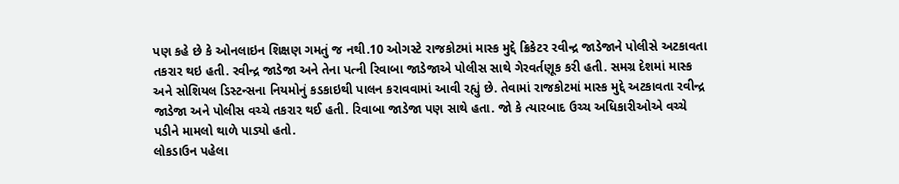પણ કહે છે કે ઓનલાઇન શિક્ષણ ગમતું જ નથી.10 ઓગસ્ટે રાજકોટમાં માસ્ક મુદ્દે ક્રિકેટર રવીન્દ્ર જાડેજાને પોલીસે અટકાવતા તકરાર થઇ હતી. રવીન્દ્ર જાડેજા અને તેના પત્ની રિવાબા જાડેજાએ પોલીસ સાથે ગેરવર્તણૂક કરી હતી. સમગ્ર દેશમાં માસ્ક અને સોશિયલ ડિસ્ટન્સના નિયમોનું કડકાઇથી પાલન કરાવવામાં આવી રહ્યું છે. તેવામાં રાજકોટમાં માસ્ક મુદ્દે અટકાવતા રવીન્દ્ર જાડેજા અને પોલીસ વચ્ચે તકરાર થઈ હતી. રિવાબા જાડેજા પણ સાથે હતા. જો કે ત્યારબાદ ઉચ્ચ અધિકારીઓએ વચ્ચે પડીને મામલો થાળે પાડ્યો હતો.
લોકડાઉન પહેલા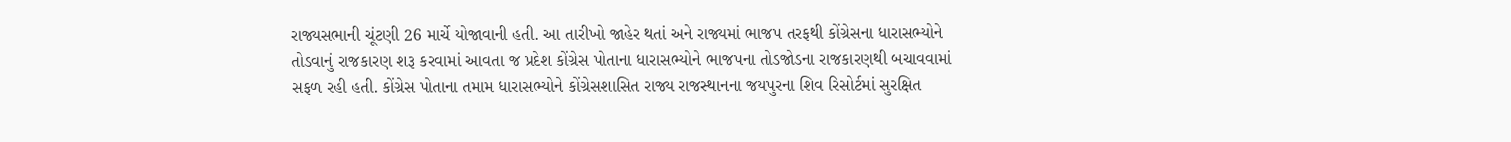રાજ્યસભાની ચૂંટણી 26 માર્ચે યોજાવાની હતી. આ તારીખો જાહેર થતાં અને રાજ્યમાં ભાજપ તરફથી કોંગ્રેસના ધારાસભ્યોને તોડવાનું રાજકારણ શરૂ કરવામાં આવતા જ પ્રદેશ કોંગ્રેસ પોતાના ધારાસભ્યોને ભાજપના તોડજોડના રાજકારણથી બચાવવામાં સફળ રહી હતી. કોંગ્રેસ પોતાના તમામ ધારાસભ્યોને કોંગ્રેસશાસિત રાજ્ય રાજસ્થાનના જયપુરના શિવ રિસોર્ટમાં સુરક્ષિત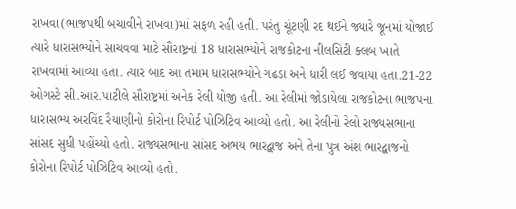રાખવા(ભાજપથી બચાવીને રાખવા)માં સફળ રહી હતી. પરંતુ ચૂંટણી રદ થઈને જ્યારે જૂનમાં યોજાઈ ત્યારે ધારાસભ્યોને સાચવવા માટે સૌરાષ્ટ્રનાં 18 ધારાસભ્યોને રાજકોટના નીલસિટી ક્લબ ખાતે રાખવામાં આવ્યા હતા. ત્યાર બાદ આ તમામ ધારાસભ્યોને ગઢડા અને ધારી લઈ જવાયા હતા.21-22 ઓગસ્ટે સી.આર.પાટીલે સૌરાષ્ટ્રમાં અનેક રેલી યોજી હતી. આ રેલીમાં જોડાયેલા રાજકોટના ભાજપના ધારાસભ્ય અરવિંદ રૈયાણીનો કોરોના રિપોર્ટ પોઝિટિવ આવ્યો હતો. આ રેલીનો રેલો રાજ્યસભાના સાંસદ સુધી પહોંચ્યો હતો. રાજ્યસભાના સાંસદ અભય ભારદ્વાજ અને તેના પુત્ર અંશ ભારદ્વાજનો કોરોના રિપોર્ટ પોઝિટિવ આવ્યો હતો.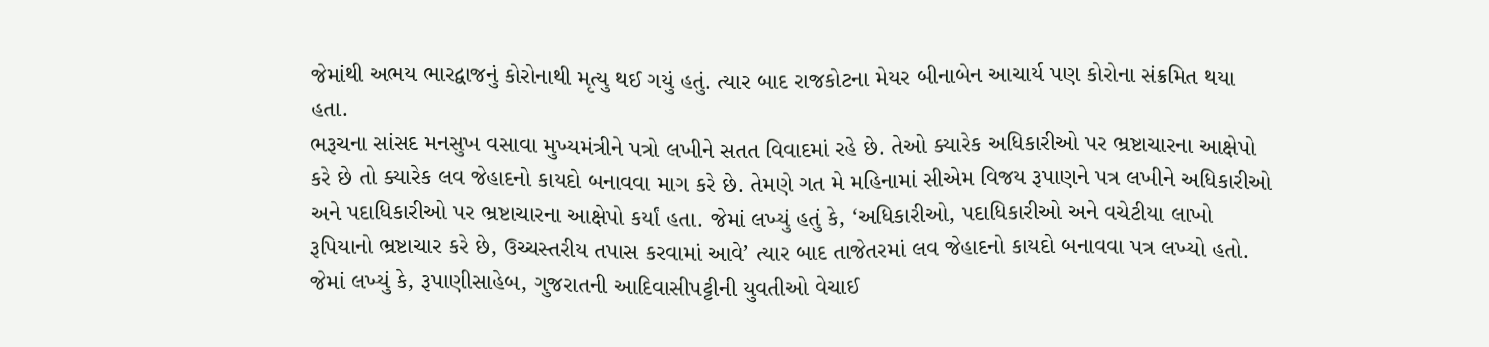જેમાંથી અભય ભારદ્વાજનું કોરોનાથી મૃત્યુ થઈ ગયું હતું. ત્યાર બાદ રાજકોટના મેયર બીનાબેન આચાર્ય પણ કોરોના સંક્રમિત થયા હતા.
ભરૂચના સાંસદ મનસુખ વસાવા મુખ્યમંત્રીને પત્રો લખીને સતત વિવાદમાં રહે છે. તેઓ ક્યારેક અધિકારીઓ પર ભ્રષ્ટાચારના આક્ષેપો કરે છે તો ક્યારેક લવ જેહાદનો કાયદો બનાવવા માગ કરે છે. તેમણે ગત મે મહિનામાં સીએમ વિજય રૂપાણને પત્ર લખીને અધિકારીઓ અને પદાધિકારીઓ પર ભ્રષ્ટાચારના આક્ષેપો કર્યાં હતા. જેમાં લખ્યું હતું કે, ‘અધિકારીઓ, પદાધિકારીઓ અને વચેટીયા લાખો રૂપિયાનો ભ્રષ્ટાચાર કરે છે, ઉચ્ચસ્તરીય તપાસ કરવામાં આવે’ ત્યાર બાદ તાજેતરમાં લવ જેહાદનો કાયદો બનાવવા પત્ર લખ્યો હતો. જેમાં લખ્યું કે, રૂપાણીસાહેબ, ગુજરાતની આદિવાસીપટ્ટીની યુવતીઓ વેચાઈ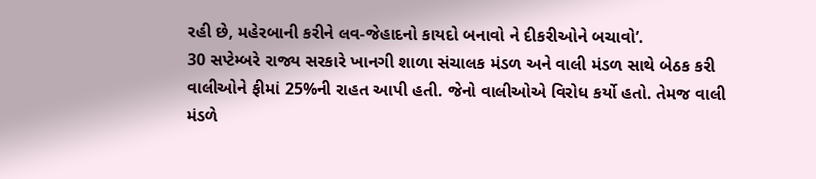રહી છે, મહેરબાની કરીને લવ-જેહાદનો કાયદો બનાવો ને દીકરીઓને બચાવો’.
30 સપ્ટેમ્બરે રાજ્ય સરકારે ખાનગી શાળા સંચાલક મંડળ અને વાલી મંડળ સાથે બેઠક કરી વાલીઓને ફીમાં 25%ની રાહત આપી હતી. જેનો વાલીઓએ વિરોધ કર્યો હતો. તેમજ વાલી મંડળે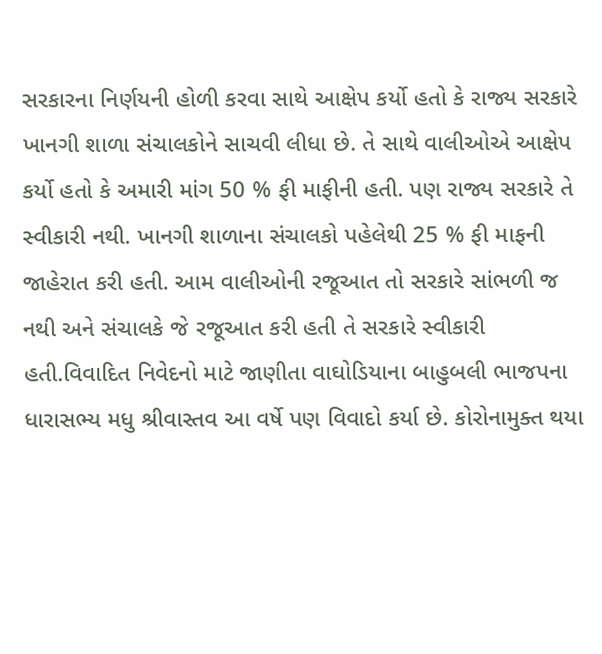સરકારના નિર્ણયની હોળી કરવા સાથે આક્ષેપ કર્યો હતો કે રાજ્ય સરકારે ખાનગી શાળા સંચાલકોને સાચવી લીધા છે. તે સાથે વાલીઓએ આક્ષેપ કર્યો હતો કે અમારી માંગ 50 % ફી માફીની હતી. પણ રાજ્ય સરકારે તે સ્વીકારી નથી. ખાનગી શાળાના સંચાલકો પહેલેથી 25 % ફી માફની જાહેરાત કરી હતી. આમ વાલીઓની રજૂઆત તો સરકારે સાંભળી જ નથી અને સંચાલકે જે રજૂઆત કરી હતી તે સરકારે સ્વીકારી હતી.વિવાદિત નિવેદનો માટે જાણીતા વાઘોડિયાના બાહુબલી ભાજપના ધારાસભ્ય મધુ શ્રીવાસ્તવ આ વર્ષે પણ વિવાદો કર્યા છે. કોરોનામુક્ત થયા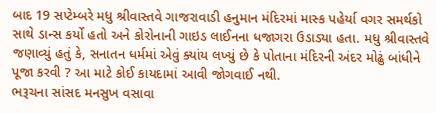બાદ 19 સપ્ટેમ્બરે મધુ શ્રીવાસ્તવે ગાજરાવાડી હનુમાન મંદિરમાં માસ્ક પહેર્યા વગર સમર્થકો સાથે ડાન્સ કર્યો હતો અને કોરોનાની ગાઇડ લાઈનના ધજાગરા ઉડાડ્યા હતા. મધુ શ્રીવાસ્તવે જણાવ્યું હતું કે, સનાતન ધર્મમાં એવું ક્યાંય લખ્યું છે કે પોતાના મંદિરની અંદર મોઢું બાંધીને પૂજા કરવી ? આ માટે કોઈ કાયદામાં આવી જોગવાઈ નથી.
ભરૂચના સાંસદ મનસુખ વસાવા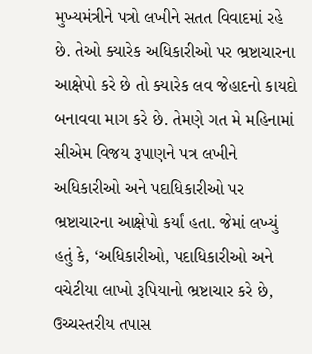મુખ્યમંત્રીને પત્રો લખીને સતત વિવાદમાં રહે છે. તેઓ ક્યારેક અધિકારીઓ પર ભ્રષ્ટાચારના આક્ષેપો કરે છે તો ક્યારેક લવ જેહાદનો કાયદો બનાવવા માગ કરે છે. તેમણે ગત મે મહિનામાં સીએમ વિજય રૂપાણને પત્ર લખીને અધિકારીઓ અને પદાધિકારીઓ પર ભ્રષ્ટાચારના આક્ષેપો કર્યાં હતા. જેમાં લખ્યું હતું કે, ‘અધિકારીઓ, પદાધિકારીઓ અને વચેટીયા લાખો રૂપિયાનો ભ્રષ્ટાચાર કરે છે, ઉચ્ચસ્તરીય તપાસ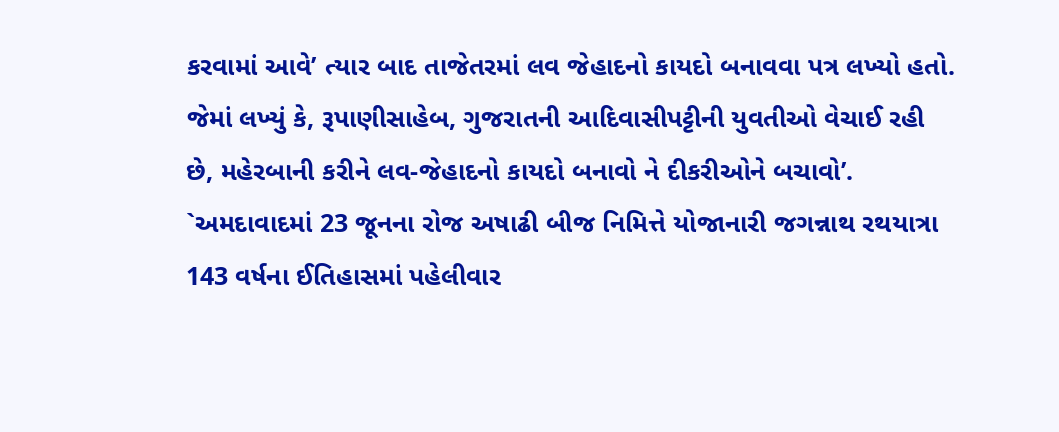કરવામાં આવે’ ત્યાર બાદ તાજેતરમાં લવ જેહાદનો કાયદો બનાવવા પત્ર લખ્યો હતો. જેમાં લખ્યું કે, રૂપાણીસાહેબ, ગુજરાતની આદિવાસીપટ્ટીની યુવતીઓ વેચાઈ રહી છે, મહેરબાની કરીને લવ-જેહાદનો કાયદો બનાવો ને દીકરીઓને બચાવો’.
`અમદાવાદમાં 23 જૂનના રોજ અષાઢી બીજ નિમિત્તે યોજાનારી જગન્નાથ રથયાત્રા 143 વર્ષના ઈતિહાસમાં પહેલીવાર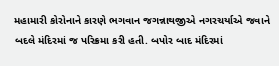મહામારી કોરોનાને કારણે ભગવાન જગન્નાથજીએ નગરચર્યાએ જવાને બદલે મંદિરમાં જ પરિક્રમા કરી હતી. બપોર બાદ મંદિરમાં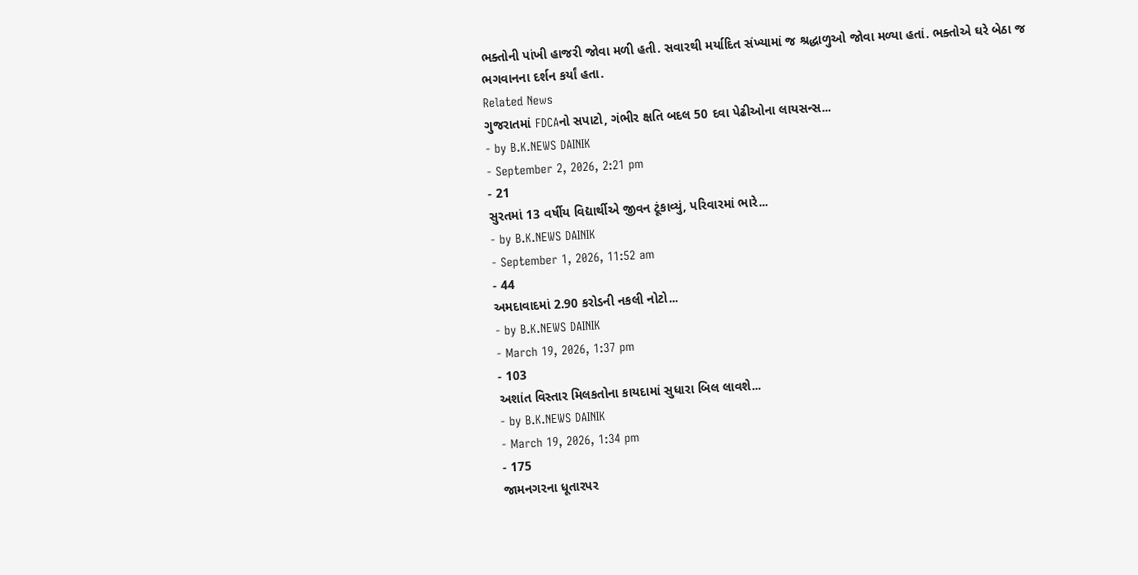ભક્તોની પાંખી હાજરી જોવા મળી હતી. સવારથી મર્યાદિત સંખ્યામાં જ શ્રદ્ધાળુઓ જોવા મળ્યા હતાં. ભક્તોએ ઘરે બેઠા જ ભગવાનના દર્શન કર્યાં હતા.
Related News
ગુજરાતમાં FDCAનો સપાટો, ગંભીર ક્ષતિ બદલ 50 દવા પેઢીઓના લાયસન્સ...
- by B.K.NEWS DAINIK
- September 2, 2026, 2:21 pm
- 21
સુરતમાં 13 વર્ષીય વિદ્યાર્થીએ જીવન ટૂંકાવ્યું, પરિવારમાં ભારે...
- by B.K.NEWS DAINIK
- September 1, 2026, 11:52 am
- 44
અમદાવાદમાં 2.90 કરોડની નકલી નોટો...
- by B.K.NEWS DAINIK
- March 19, 2026, 1:37 pm
- 103
અશાંત વિસ્તાર મિલકતોના કાયદામાં સુધારા બિલ લાવશે...
- by B.K.NEWS DAINIK
- March 19, 2026, 1:34 pm
- 175
જામનગરના ધૂતારપર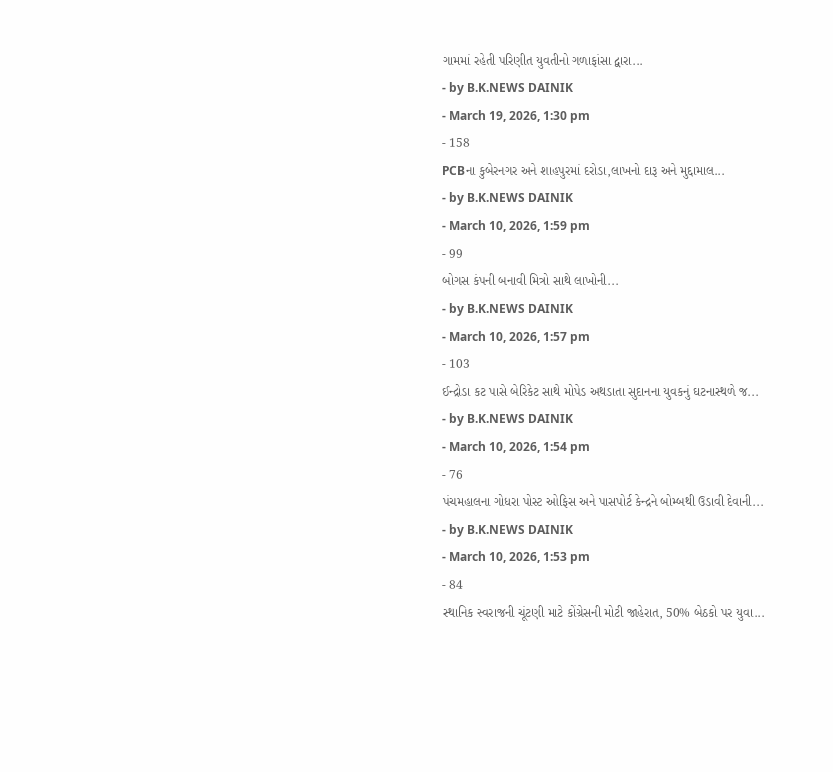ગામમાં રહેતી પરિણીત યુવતીનો ગળાફાંસા દ્વારા...
- by B.K.NEWS DAINIK
- March 19, 2026, 1:30 pm
- 158
PCBના કુબેરનગર અને શાહપુરમાં દરોડા,લાખનો દારૂ અને મુદ્દામાલ...
- by B.K.NEWS DAINIK
- March 10, 2026, 1:59 pm
- 99
બોગસ કંપની બનાવી મિત્રો સાથે લાખોની...
- by B.K.NEWS DAINIK
- March 10, 2026, 1:57 pm
- 103
ઈન્દ્રોડા કટ પાસે બેરિકેટ સાથે મોપેડ અથડાતા સુદાનના યુવકનું ઘટનાસ્થળે જ...
- by B.K.NEWS DAINIK
- March 10, 2026, 1:54 pm
- 76
પંચમહાલના ગોધરા પોસ્ટ ઓફિસ અને પાસપોર્ટ કેન્દ્રને બોમ્બથી ઉડાવી દેવાની...
- by B.K.NEWS DAINIK
- March 10, 2026, 1:53 pm
- 84
સ્થાનિક સ્વરાજની ચૂંટણી માટે કોંગ્રેસની મોટી જાહેરાત, 50% બેઠકો પર યુવા...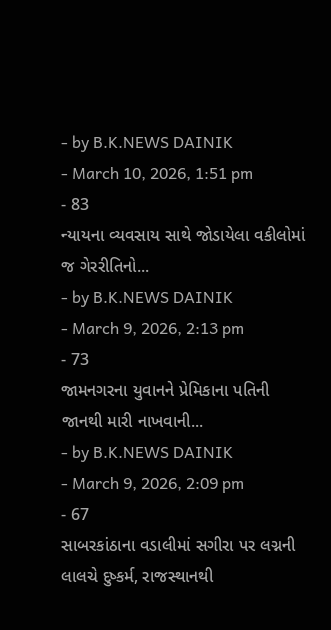- by B.K.NEWS DAINIK
- March 10, 2026, 1:51 pm
- 83
ન્યાયના વ્યવસાય સાથે જોડાયેલા વકીલોમાં જ ગેરરીતિનો...
- by B.K.NEWS DAINIK
- March 9, 2026, 2:13 pm
- 73
જામનગરના યુવાનને પ્રેમિકાના પતિની જાનથી મારી નાખવાની...
- by B.K.NEWS DAINIK
- March 9, 2026, 2:09 pm
- 67
સાબરકાંઠાના વડાલીમાં સગીરા પર લગ્નની લાલચે દુષ્કર્મ, રાજસ્થાનથી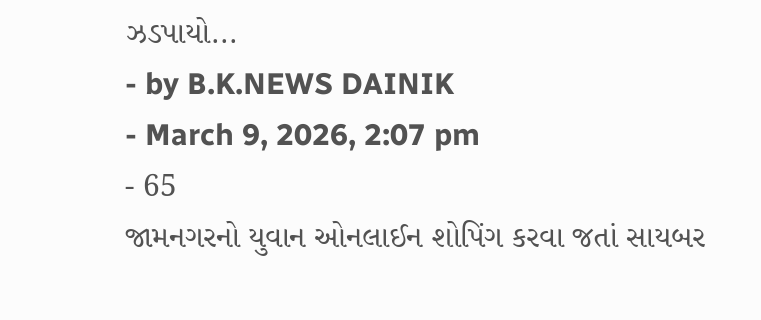ઝડપાયો...
- by B.K.NEWS DAINIK
- March 9, 2026, 2:07 pm
- 65
જામનગરનો યુવાન ઓનલાઈન શોપિંગ કરવા જતાં સાયબર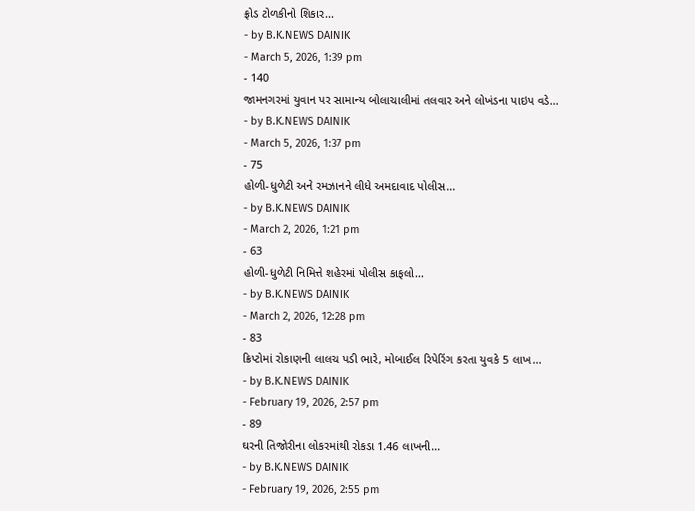ફ્રોડ ટોળકીનો શિકાર...
- by B.K.NEWS DAINIK
- March 5, 2026, 1:39 pm
- 140
જામનગરમાં યુવાન પર સામાન્ય બોલાચાલીમાં તલવાર અને લોખંડના પાઇપ વડે...
- by B.K.NEWS DAINIK
- March 5, 2026, 1:37 pm
- 75
હોળી-ધુળેટી અને રમઝાનને લીધે અમદાવાદ પોલીસ...
- by B.K.NEWS DAINIK
- March 2, 2026, 1:21 pm
- 63
હોળી-ધુળેટી નિમિત્તે શહેરમાં પોલીસ કાફલો...
- by B.K.NEWS DAINIK
- March 2, 2026, 12:28 pm
- 83
ક્રિપ્ટોમાં રોકાણની લાલચ પડી ભારે, મોબાઈલ રિપેરિંગ કરતા યુવકે 5 લાખ...
- by B.K.NEWS DAINIK
- February 19, 2026, 2:57 pm
- 89
ઘરની તિજોરીના લોકરમાંથી રોકડા 1.46 લાખની...
- by B.K.NEWS DAINIK
- February 19, 2026, 2:55 pm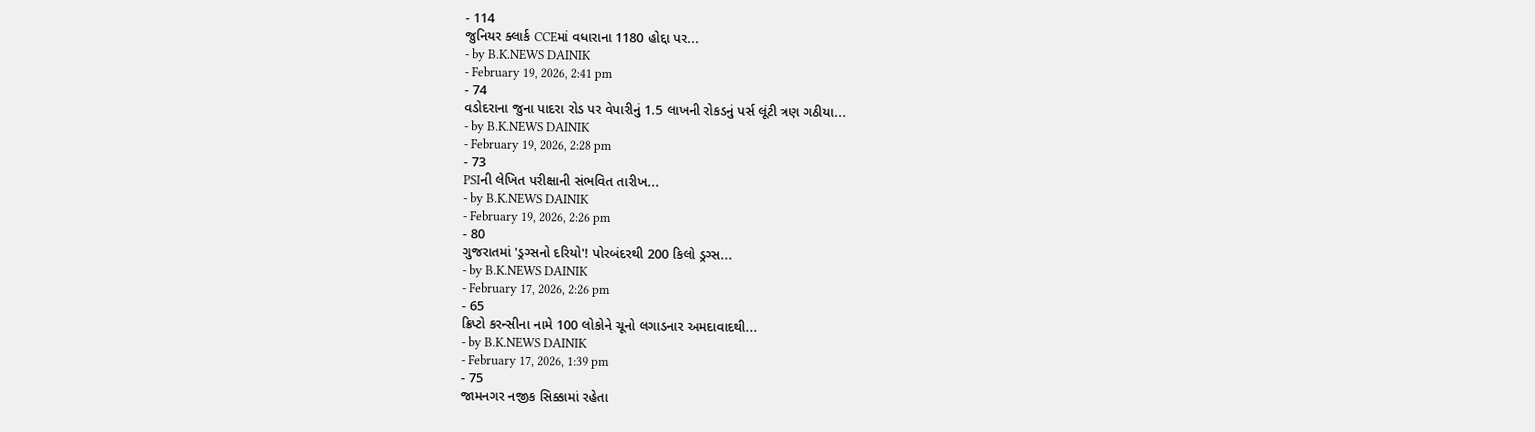- 114
જુનિયર ક્લાર્ક CCEમાં વધારાના 1180 હોદ્દા પર...
- by B.K.NEWS DAINIK
- February 19, 2026, 2:41 pm
- 74
વડોદરાના જુના પાદરા રોડ પર વેપારીનું 1.5 લાખની રોકડનું પર્સ લૂંટી ત્રણ ગઠીયા...
- by B.K.NEWS DAINIK
- February 19, 2026, 2:28 pm
- 73
PSIની લેખિત પરીક્ષાની સંભવિત તારીખ...
- by B.K.NEWS DAINIK
- February 19, 2026, 2:26 pm
- 80
ગુજરાતમાં 'ડ્રગ્સનો દરિયો'! પોરબંદરથી 200 કિલો ડ્રગ્સ...
- by B.K.NEWS DAINIK
- February 17, 2026, 2:26 pm
- 65
ક્રિપ્ટો કરન્સીના નામે 100 લોકોને ચૂનો લગાડનાર અમદાવાદથી...
- by B.K.NEWS DAINIK
- February 17, 2026, 1:39 pm
- 75
જામનગર નજીક સિક્કામાં રહેતા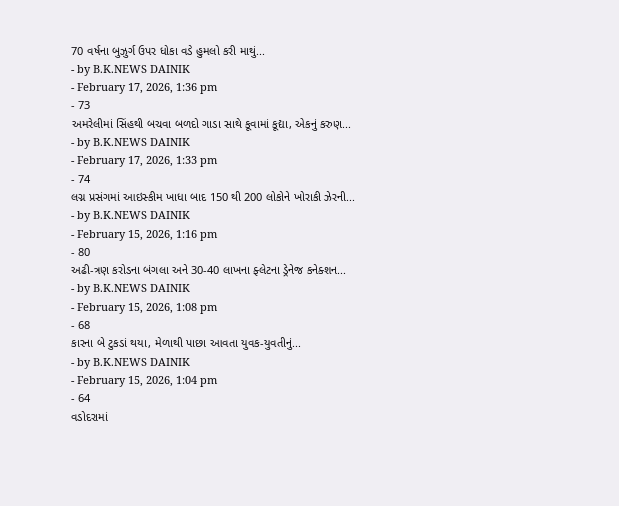70 વર્ષના બુઝુર્ગ ઉપર ધોકા વડે હુમલો કરી માથું...
- by B.K.NEWS DAINIK
- February 17, 2026, 1:36 pm
- 73
અમરેલીમાં સિંહથી બચવા બળદો ગાડા સાથે કૂવામાં કૂદ્યા, એકનું કરુણ...
- by B.K.NEWS DAINIK
- February 17, 2026, 1:33 pm
- 74
લગ્ન પ્રસંગમાં આઇસ્કીમ ખાધા બાદ 150 થી 200 લોકોને ખોરાકી ઝેરની...
- by B.K.NEWS DAINIK
- February 15, 2026, 1:16 pm
- 80
અઢી-ત્રણ કરોડના બંગલા અને 30-40 લાખના ફ્લેટના ડ્રેનેજ કનેક્શન...
- by B.K.NEWS DAINIK
- February 15, 2026, 1:08 pm
- 68
કારના બે ટુકડાં થયા, મેળાથી પાછા આવતા યુવક-યુવતીનું...
- by B.K.NEWS DAINIK
- February 15, 2026, 1:04 pm
- 64
વડોદરામાં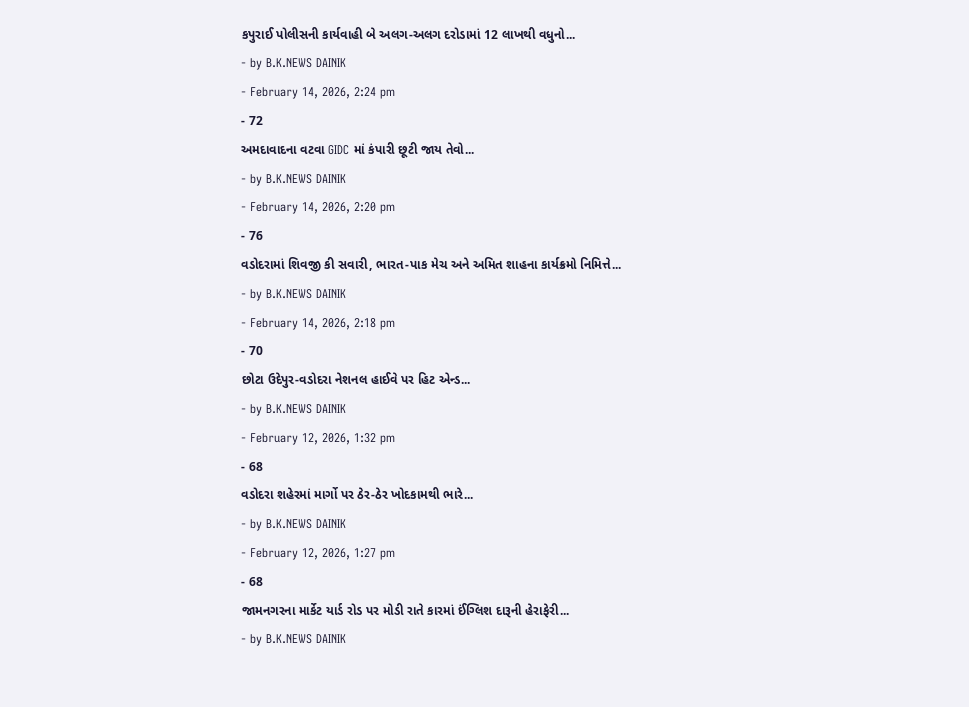કપુરાઈ પોલીસની કાર્યવાહી બે અલગ-અલગ દરોડામાં 12 લાખથી વધુનો...
- by B.K.NEWS DAINIK
- February 14, 2026, 2:24 pm
- 72
અમદાવાદના વટવા GIDC માં કંપારી છૂટી જાય તેવો...
- by B.K.NEWS DAINIK
- February 14, 2026, 2:20 pm
- 76
વડોદરામાં શિવજી કી સવારી, ભારત-પાક મેચ અને અમિત શાહના કાર્યક્રમો નિમિત્તે...
- by B.K.NEWS DAINIK
- February 14, 2026, 2:18 pm
- 70
છોટા ઉદેપુર-વડોદરા નેશનલ હાઈવે પર હિટ એન્ડ...
- by B.K.NEWS DAINIK
- February 12, 2026, 1:32 pm
- 68
વડોદરા શહેરમાં માર્ગો પર ઠેર-ઠેર ખોદકામથી ભારે...
- by B.K.NEWS DAINIK
- February 12, 2026, 1:27 pm
- 68
જામનગરના માર્કેટ યાર્ડ રોડ પર મોડી રાતે કારમાં ઈંગ્લિશ દારૂની હેરાફેરી...
- by B.K.NEWS DAINIK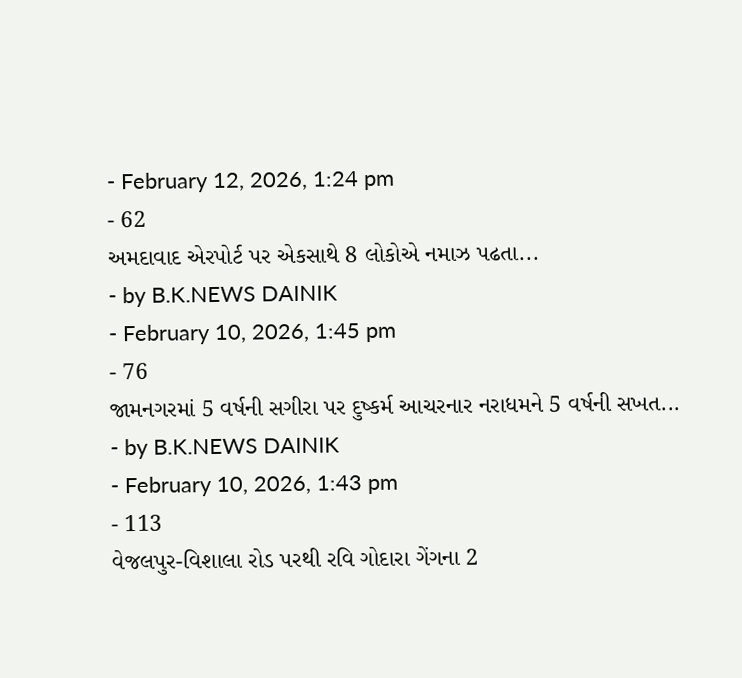- February 12, 2026, 1:24 pm
- 62
અમદાવાદ એરપોર્ટ પર એકસાથે 8 લોકોએ નમાઝ પઢતા...
- by B.K.NEWS DAINIK
- February 10, 2026, 1:45 pm
- 76
જામનગરમાં 5 વર્ષની સગીરા પર દુષ્કર્મ આચરનાર નરાધમને 5 વર્ષની સખત...
- by B.K.NEWS DAINIK
- February 10, 2026, 1:43 pm
- 113
વેજલપુર-વિશાલા રોડ પરથી રવિ ગોદારા ગેંગના 2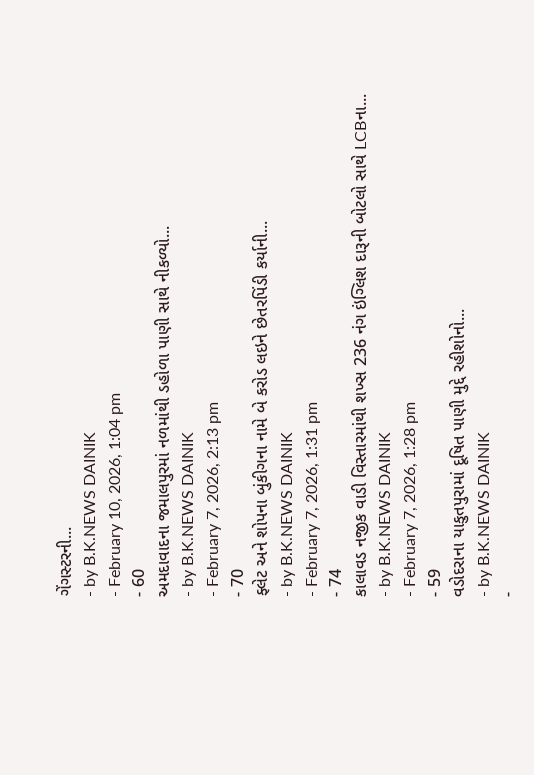ગેંગસ્ટરની...
- by B.K.NEWS DAINIK
- February 10, 2026, 1:04 pm
- 60
અમદાવાદના જમાલપુરમાં નળમાંથી ડહોળા પાણી સાથે નીકળ્યો...
- by B.K.NEWS DAINIK
- February 7, 2026, 2:13 pm
- 70
ફ્લેટ અને શોપના બુંકીગના નામે બે કરોડ લઇને છેતરપિંડી કર્યાની...
- by B.K.NEWS DAINIK
- February 7, 2026, 1:31 pm
- 74
કાલાવડ નજીક વાડી વિસ્તારમાંથી શખ્સ 236 નંગ ઇંગ્લિશ દારૂની બોટલો સાથે LCBના...
- by B.K.NEWS DAINIK
- February 7, 2026, 1:28 pm
- 59
વડોદરાના યાકુતપુરામાં દૂષિત પાણી મુદ્દે રહીશોનો...
- by B.K.NEWS DAINIK
-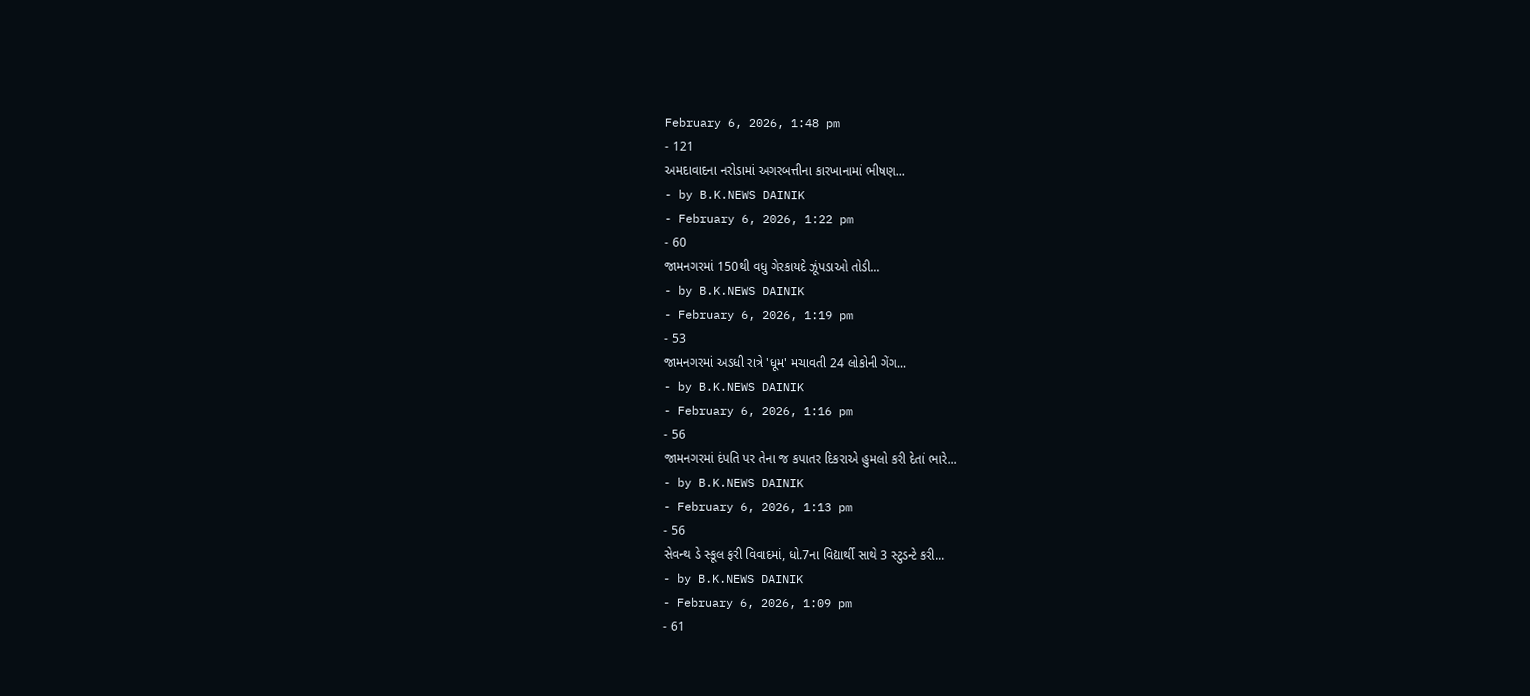February 6, 2026, 1:48 pm
- 121
અમદાવાદના નરોડામાં અગરબત્તીના કારખાનામાં ભીષણ...
- by B.K.NEWS DAINIK
- February 6, 2026, 1:22 pm
- 60
જામનગરમાં 150થી વધુ ગેરકાયદે ઝૂંપડાઓ તોડી...
- by B.K.NEWS DAINIK
- February 6, 2026, 1:19 pm
- 53
જામનગરમાં અડધી રાત્રે 'ધૂમ' મચાવતી 24 લોકોની ગેંગ...
- by B.K.NEWS DAINIK
- February 6, 2026, 1:16 pm
- 56
જામનગરમાં દંપતિ પર તેના જ કપાતર દિકરાએ હુમલો કરી દેતાં ભારે...
- by B.K.NEWS DAINIK
- February 6, 2026, 1:13 pm
- 56
સેવન્થ ડે સ્કૂલ ફરી વિવાદમાં, ધો.7ના વિદ્યાર્થી સાથે 3 સ્ટુડન્ટે કરી...
- by B.K.NEWS DAINIK
- February 6, 2026, 1:09 pm
- 61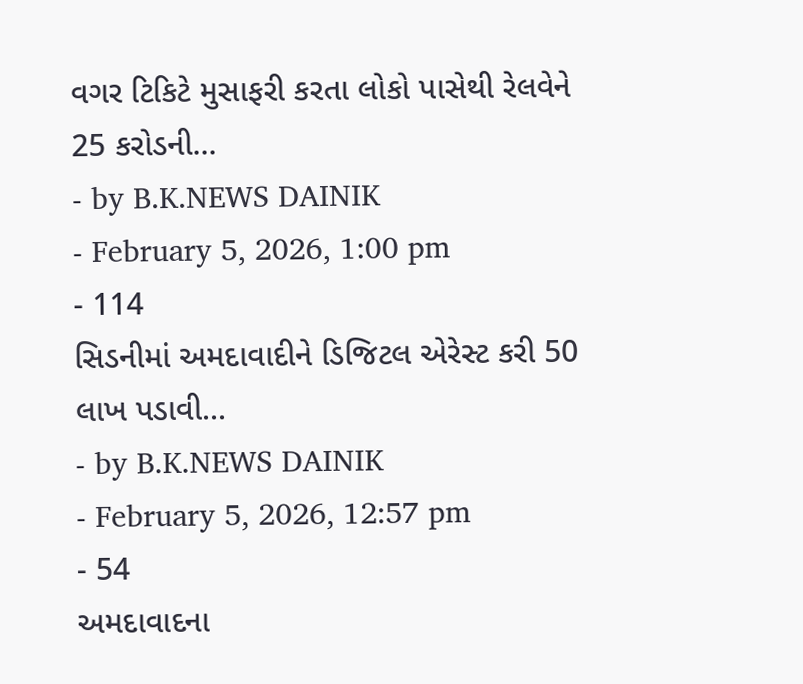વગર ટિકિટે મુસાફરી કરતા લોકો પાસેથી રેલવેને 25 કરોડની...
- by B.K.NEWS DAINIK
- February 5, 2026, 1:00 pm
- 114
સિડનીમાં અમદાવાદીને ડિજિટલ એરેસ્ટ કરી 50 લાખ પડાવી...
- by B.K.NEWS DAINIK
- February 5, 2026, 12:57 pm
- 54
અમદાવાદના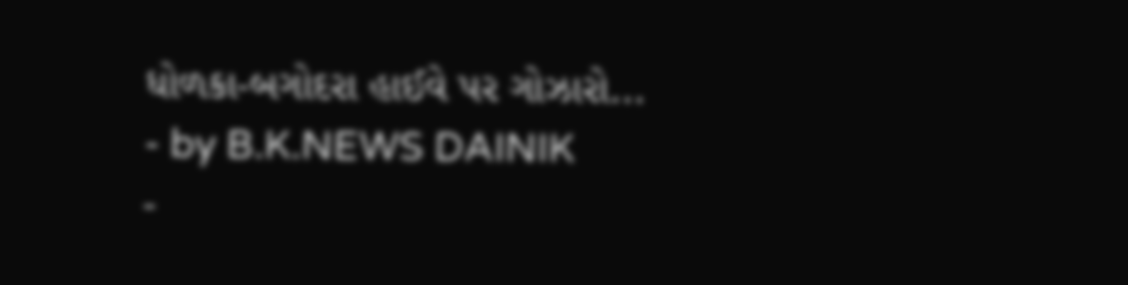ધોળકા-બગોદરા હાઈવે પર ગોઝારો...
- by B.K.NEWS DAINIK
-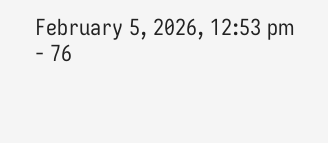February 5, 2026, 12:53 pm
- 76